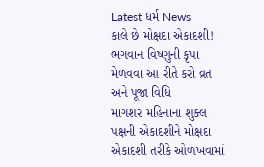Latest ધર્મ News
કાલે છે મોક્ષદા એકાદશી! ભગવાન વિષ્ણુની કૃપા મેળવવા આ રીતે કરો વ્રત અને પૂજા વિધિ
માગશર મહિનાના શુક્લ પક્ષની એકાદશીને મોક્ષદા એકાદશી તરીકે ઓળખવામાં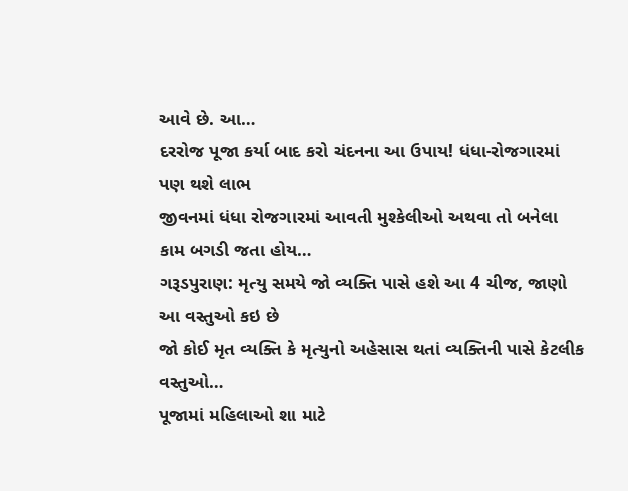આવે છે. આ…
દરરોજ પૂજા કર્યા બાદ કરો ચંદનના આ ઉપાય! ધંધા-રોજગારમાં પણ થશે લાભ
જીવનમાં ધંધા રોજગારમાં આવતી મુશ્કેલીઓ અથવા તો બનેલા કામ બગડી જતા હોય…
ગરૂડપુરાણ: મૃત્યુ સમયે જો વ્યક્તિ પાસે હશે આ 4 ચીજ, જાણો આ વસ્તુઓ કઇ છે
જો કોઈ મૃત વ્યક્તિ કે મૃત્યુનો અહેસાસ થતાં વ્યક્તિની પાસે કેટલીક વસ્તુઓ…
પૂજામાં મહિલાઓ શા માટે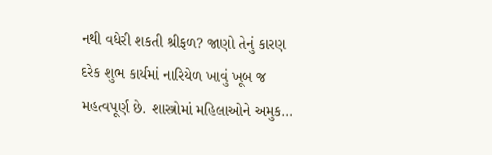નથી વધેરી શકતી શ્રીફળ? જાણો તેનું કારણ
દરેક શુભ કાર્યમાં નારિયેળ ખાવું ખૂબ જ મહત્વપૂર્ણ છે. શાસ્ત્રોમાં મહિલાઓને અમુક…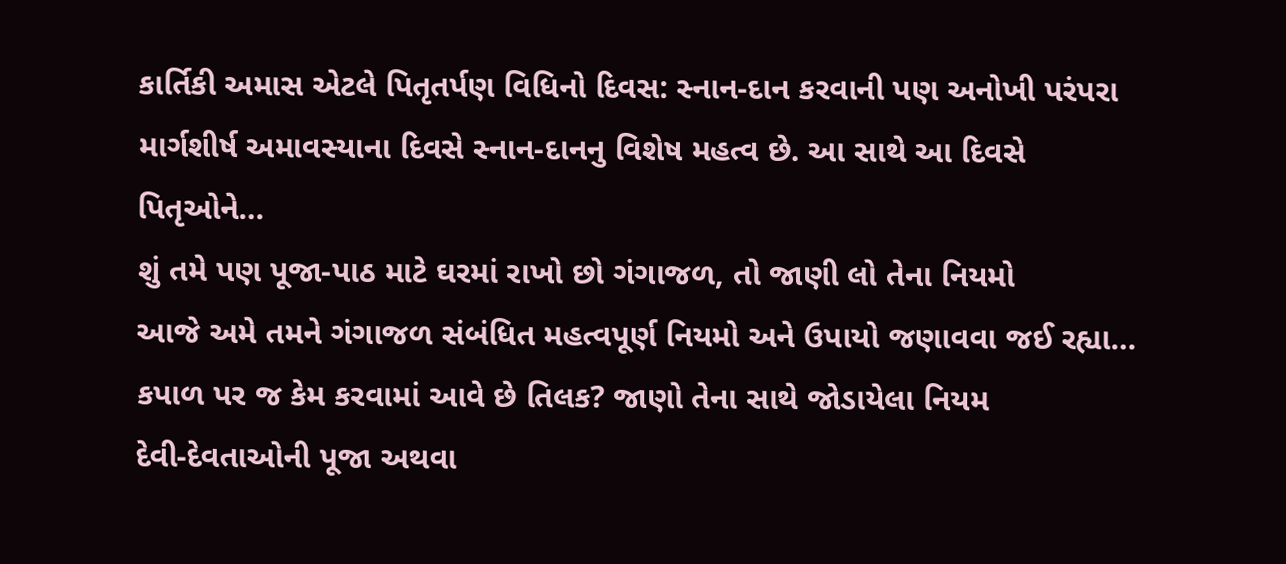કાર્તિકી અમાસ એટલે પિતૃતર્પણ વિધિનો દિવસ: સ્નાન-દાન કરવાની પણ અનોખી પરંપરા
માર્ગશીર્ષ અમાવસ્યાના દિવસે સ્નાન-દાનનુ વિશેષ મહત્વ છે. આ સાથે આ દિવસે પિતૃઓને…
શું તમે પણ પૂજા-પાઠ માટે ઘરમાં રાખો છો ગંગાજળ, તો જાણી લો તેના નિયમો
આજે અમે તમને ગંગાજળ સંબંધિત મહત્વપૂર્ણ નિયમો અને ઉપાયો જણાવવા જઈ રહ્યા…
કપાળ પર જ કેમ કરવામાં આવે છે તિલક? જાણો તેના સાથે જોડાયેલા નિયમ
દેવી-દેવતાઓની પૂજા અથવા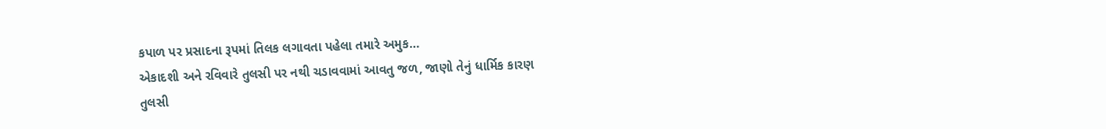કપાળ પર પ્રસાદના રૂપમાં તિલક લગાવતા પહેલા તમારે અમુક…
એકાદશી અને રવિવારે તુલસી પર નથી ચડાવવામાં આવતુ જળ, જાણો તેનું ધાર્મિક કારણ
તુલસી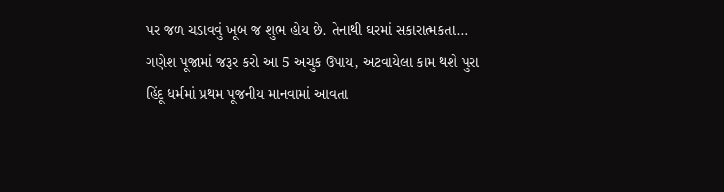પર જળ ચડાવવું ખૂબ જ શુભ હોય છે. તેનાથી ઘરમાં સકારાત્મકતા…
ગણેશ પૂજામાં જરૂર કરો આ 5 અચુક ઉપાય, અટવાયેલા કામ થશે પુરા
હિંદૂ ધર્મમાં પ્રથમ પૂજનીય માનવામાં આવતા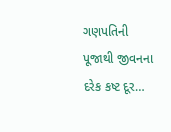ગણપતિની પૂજાથી જીવનના દરેક કષ્ટ દૂર…